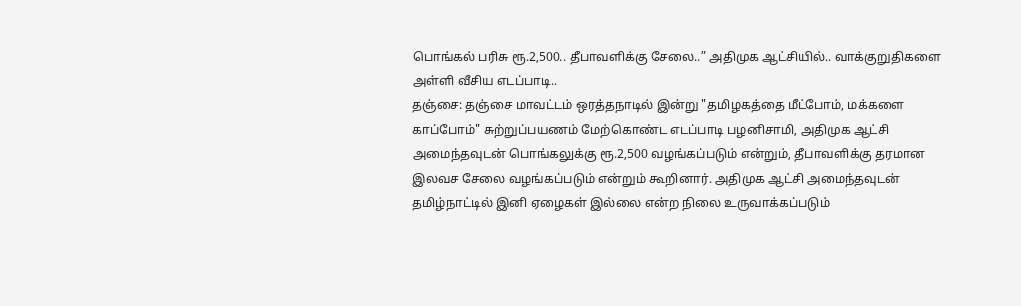பொங்கல் பரிசு ரூ.2,500.. தீபாவளிக்கு சேலை..” அதிமுக ஆட்சியில்.. வாக்குறுதிகளை அள்ளி வீசிய எடப்பாடி..
தஞ்சை: தஞ்சை மாவட்டம் ஒரத்தநாடில் இன்று "தமிழகத்தை மீட்போம், மக்களை காப்போம்" சுற்றுப்பயணம் மேற்கொண்ட எடப்பாடி பழனிசாமி, அதிமுக ஆட்சி அமைந்தவுடன் பொங்கலுக்கு ரூ.2,500 வழங்கப்படும் என்றும், தீபாவளிக்கு தரமான இலவச சேலை வழங்கப்படும் என்றும் கூறினார். அதிமுக ஆட்சி அமைந்தவுடன் தமிழ்நாட்டில் இனி ஏழைகள் இல்லை என்ற நிலை உருவாக்கப்படும்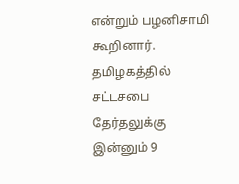என்றும் பழனிசாமி கூறினார்.
தமிழகத்தில் சட்டசபை தேர்தலுக்கு இன்னும் 9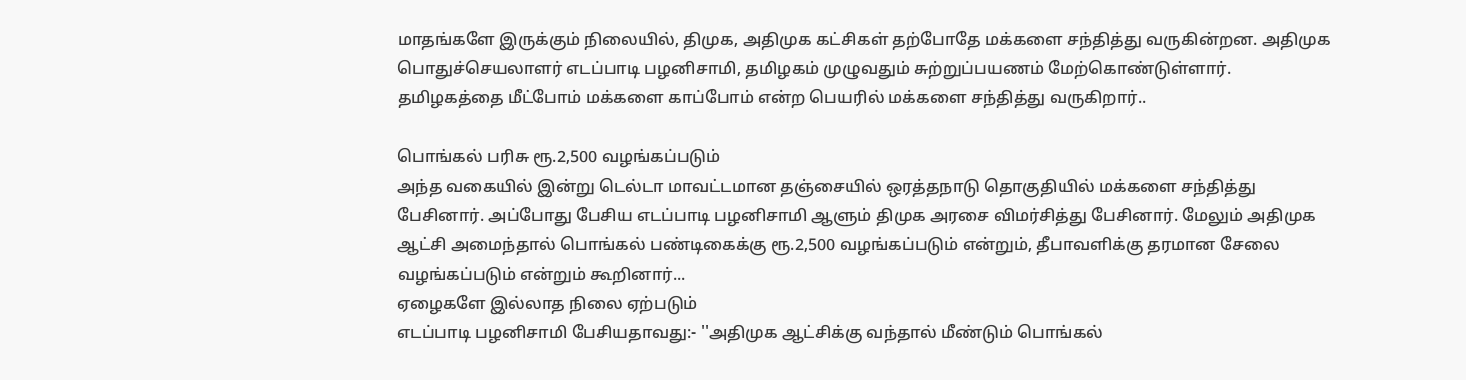மாதங்களே இருக்கும் நிலையில், திமுக, அதிமுக கட்சிகள் தற்போதே மக்களை சந்தித்து வருகின்றன. அதிமுக பொதுச்செயலாளர் எடப்பாடி பழனிசாமி, தமிழகம் முழுவதும் சுற்றுப்பயணம் மேற்கொண்டுள்ளார். தமிழகத்தை மீட்போம் மக்களை காப்போம் என்ற பெயரில் மக்களை சந்தித்து வருகிறார்..

பொங்கல் பரிசு ரூ.2,500 வழங்கப்படும்
அந்த வகையில் இன்று டெல்டா மாவட்டமான தஞ்சையில் ஒரத்தநாடு தொகுதியில் மக்களை சந்தித்து பேசினார். அப்போது பேசிய எடப்பாடி பழனிசாமி ஆளும் திமுக அரசை விமர்சித்து பேசினார். மேலும் அதிமுக ஆட்சி அமைந்தால் பொங்கல் பண்டிகைக்கு ரூ.2,500 வழங்கப்படும் என்றும், தீபாவளிக்கு தரமான சேலை வழங்கப்படும் என்றும் கூறினார்...
ஏழைகளே இல்லாத நிலை ஏற்படும்
எடப்பாடி பழனிசாமி பேசியதாவது:- ''அதிமுக ஆட்சிக்கு வந்தால் மீண்டும் பொங்கல்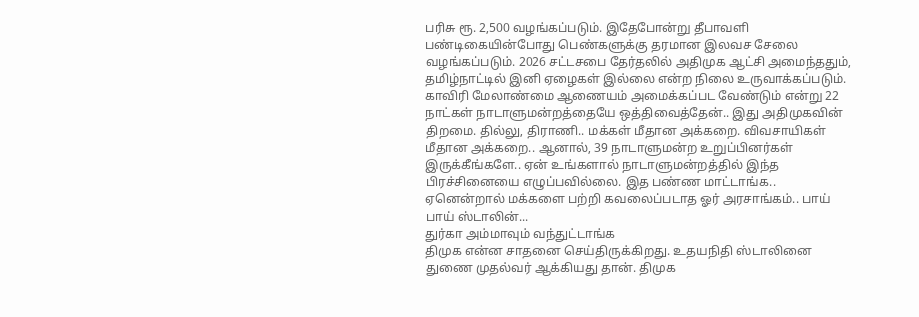பரிசு ரூ. 2,500 வழங்கப்படும். இதேபோன்று தீபாவளி பண்டிகையின்போது பெண்களுக்கு தரமான இலவச சேலை வழங்கப்படும். 2026 சட்டசபை தேர்தலில் அதிமுக ஆட்சி அமைந்ததும், தமிழ்நாட்டில் இனி ஏழைகள் இல்லை என்ற நிலை உருவாக்கப்படும்.
காவிரி மேலாண்மை ஆணையம் அமைக்கப்பட வேண்டும் என்று 22 நாட்கள் நாடாளுமன்றத்தையே ஒத்திவைத்தேன்.. இது அதிமுகவின் திறமை. தில்லு, திராணி.. மக்கள் மீதான அக்கறை. விவசாயிகள் மீதான அக்கறை.. ஆனால், 39 நாடாளுமன்ற உறுப்பினர்கள் இருக்கீங்களே.. ஏன் உங்களால் நாடாளுமன்றத்தில் இந்த பிரச்சினையை எழுப்பவில்லை. இத பண்ண மாட்டாங்க.. ஏனென்றால் மக்களை பற்றி கவலைப்படாத ஓர் அரசாங்கம்.. பாய் பாய் ஸ்டாலின்...
துர்கா அம்மாவும் வந்துட்டாங்க
திமுக என்ன சாதனை செய்திருக்கிறது. உதயநிதி ஸ்டாலினை துணை முதல்வர் ஆக்கியது தான். திமுக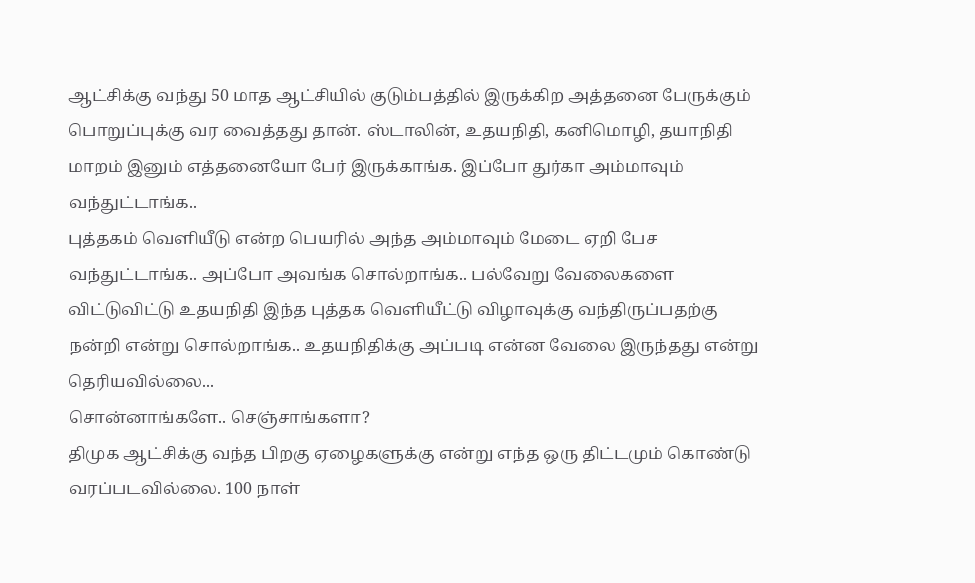ஆட்சிக்கு வந்து 50 மாத ஆட்சியில் குடும்பத்தில் இருக்கிற அத்தனை பேருக்கும் பொறுப்புக்கு வர வைத்தது தான். ஸ்டாலின், உதயநிதி, கனிமொழி, தயாநிதி மாறம் இனும் எத்தனையோ பேர் இருக்காங்க. இப்போ துர்கா அம்மாவும் வந்துட்டாங்க..
புத்தகம் வெளியீடு என்ற பெயரில் அந்த அம்மாவும் மேடை ஏறி பேச வந்துட்டாங்க.. அப்போ அவங்க சொல்றாங்க.. பல்வேறு வேலைகளை விட்டுவிட்டு உதயநிதி இந்த புத்தக வெளியீட்டு விழாவுக்கு வந்திருப்பதற்கு நன்றி என்று சொல்றாங்க.. உதயநிதிக்கு அப்படி என்ன வேலை இருந்தது என்று தெரியவில்லை...
சொன்னாங்களே.. செஞ்சாங்களா?
திமுக ஆட்சிக்கு வந்த பிறகு ஏழைகளுக்கு என்று எந்த ஒரு திட்டமும் கொண்டு வரப்படவில்லை. 100 நாள்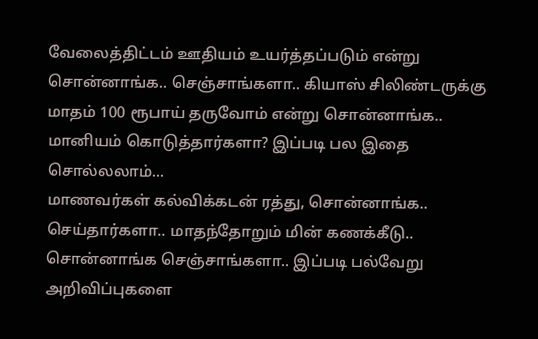வேலைத்திட்டம் ஊதியம் உயர்த்தப்படும் என்று சொன்னாங்க.. செஞ்சாங்களா.. கியாஸ் சிலிண்டருக்கு மாதம் 100 ரூபாய் தருவோம் என்று சொன்னாங்க.. மானியம் கொடுத்தார்களா? இப்படி பல இதை சொல்லலாம்...
மாணவர்கள் கல்விக்கடன் ரத்து, சொன்னாங்க.. செய்தார்களா.. மாதந்தோறும் மின் கணக்கீடு.. சொன்னாங்க செஞ்சாங்களா.. இப்படி பல்வேறு அறிவிப்புகளை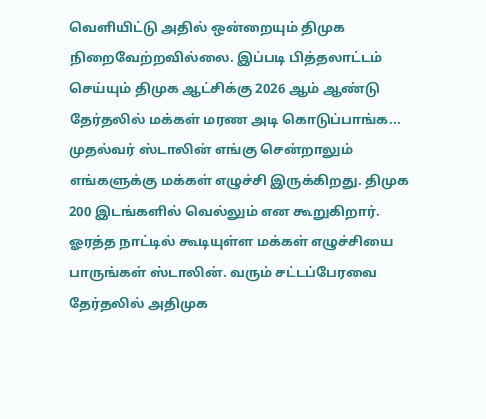வெளியிட்டு அதில் ஒன்றையும் திமுக நிறைவேற்றவில்லை. இப்படி பித்தலாட்டம் செய்யும் திமுக ஆட்சிக்கு 2026 ஆம் ஆண்டு தேர்தலில் மக்கள் மரண அடி கொடுப்பாங்க...
முதல்வர் ஸ்டாலின் எங்கு சென்றாலும் எங்களுக்கு மக்கள் எழுச்சி இருக்கிறது. திமுக 200 இடங்களில் வெல்லும் என கூறுகிறார். ஓரத்த நாட்டில் கூடியுள்ள மக்கள் எழுச்சியை பாருங்கள் ஸ்டாலின். வரும் சட்டப்பேரவை தேர்தலில் அதிமுக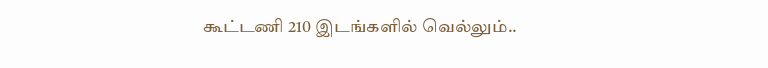கூட்டணி 210 இடங்களில் வெல்லும்..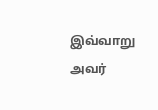இவ்வாறு அவர்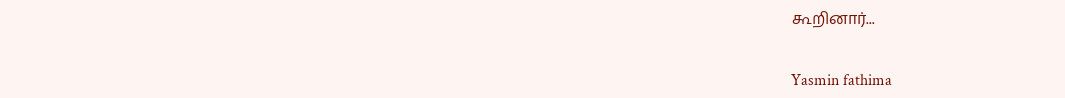கூறினார்...


Yasmin fathima